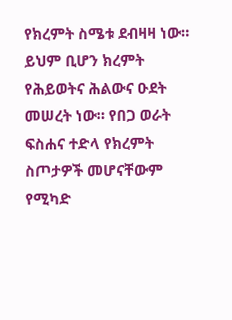የክረምት ስሜቱ ደብዛዛ ነው። ይህም ቢሆን ክረምት የሕይወትና ሕልውና ዑደት መሠረት ነው። የበጋ ወራት ፍስሐና ተድላ የክረምት ስጦታዎች መሆናቸውም የሚካድ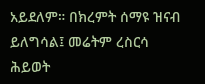አይደለም። በክረምት ሰማዩ ዝናብ ይለግሳል፤ መሬትም ረስርሳ ሕይወት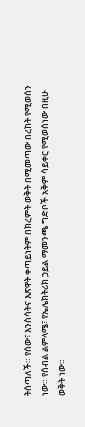ትሰጣለች። የሰው፣ እንስሳትና እጽዋት ቀጣይነትም በክረምት ወቅት በሚመጣው በረከት የሚወሰን ነው። የሰብል ልምላሜ፣ የኤሌክትሪክ ኃይል ማመንጫ ግድቦች አቅም ሳይቀር የሚወሰነው በዚሁ ወቅት ነው።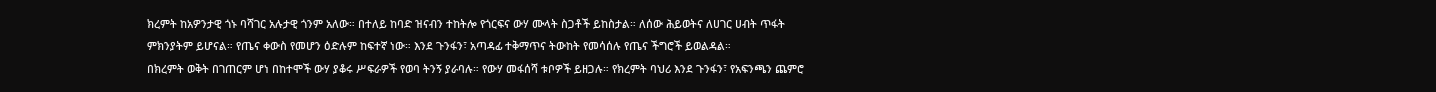ክረምት ከአዎንታዊ ጎኑ ባሻገር አሉታዊ ጎንም አለው። በተለይ ከባድ ዝናብን ተከትሎ የጎርፍና ውሃ ሙላት ስጋቶች ይከስታል። ለሰው ሕይወትና ለሀገር ሀብት ጥፋት ምክንያትም ይሆናል። የጤና ቀውስ የመሆን ዕድሉም ከፍተኛ ነው። እንደ ጉንፋን፣ አጣዳፊ ተቅማጥና ትውከት የመሳሰሉ የጤና ችግሮች ይወልዳል።
በክረምት ወቅት በገጠርም ሆነ በከተሞች ውሃ ያቆሩ ሥፍራዎች የወባ ትንኝ ያራባሉ። የውሃ መፋሰሻ ቱቦዎች ይዘጋሉ። የክረምት ባህሪ እንደ ጉንፋን፣ የአፍንጫን ጨምሮ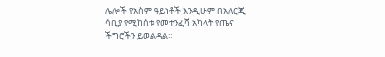ሌሎች የአስም ዓይነቶች እንዲሁም በአለርጂ ሳቢያ የሚከሰቱ የመተንፈሻ አካላት የጤና ችግሮችን ይወልዳል።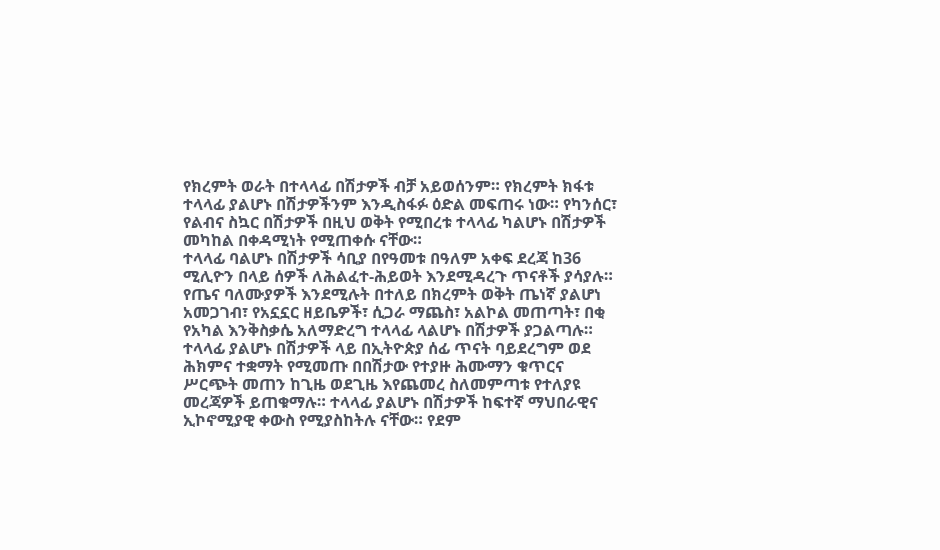የክረምት ወራት በተላላፊ በሽታዎች ብቻ አይወሰንም። የክረምት ክፋቱ ተላላፊ ያልሆኑ በሽታዎችንም እንዲስፋፉ ዕድል መፍጠሩ ነው። የካንሰር፣ የልብና ስኳር በሽታዎች በዚህ ወቅት የሚበረቱ ተላላፊ ካልሆኑ በሽታዎች መካከል በቀዳሚነት የሚጠቀሱ ናቸው።
ተላላፊ ባልሆኑ በሽታዎች ሳቢያ በየዓመቱ በዓለም አቀፍ ደረጃ ከ36 ሚሊዮን በላይ ሰዎች ለሕልፈተ-ሕይወት እንደሚዳረጉ ጥናቶች ያሳያሉ። የጤና ባለሙያዎች እንደሚሉት በተለይ በክረምት ወቅት ጤነኛ ያልሆነ አመጋገብ፣ የአኗኗር ዘይቤዎች፣ ሲጋራ ማጨስ፣ አልኮል መጠጣት፣ በቂ የአካል እንቅስቃሴ አለማድረግ ተላላፊ ላልሆኑ በሽታዎች ያጋልጣሉ።
ተላላፊ ያልሆኑ በሽታዎች ላይ በኢትዮጵያ ሰፊ ጥናት ባይደረግም ወደ ሕክምና ተቋማት የሚመጡ በበሽታው የተያዙ ሕሙማን ቁጥርና ሥርጭት መጠን ከጊዜ ወደጊዜ እየጨመረ ስለመምጣቱ የተለያዩ መረጃዎች ይጠቁማሉ። ተላላፊ ያልሆኑ በሽታዎች ከፍተኛ ማህበራዊና ኢኮኖሚያዊ ቀውስ የሚያስከትሉ ናቸው። የደም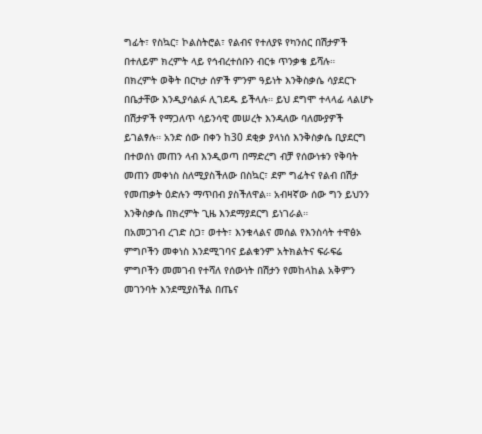ግፊት፣ የስኳር፣ ኮልስትሮል፣ የልብና የተለያዩ የካንሰር በሽታዎች በተለይም ክረምት ላይ የኅብረተሰቡን ብርቱ ጥንቃቄ ይሻሉ።
በክረምት ወቅት በርካታ ሰዎች ምንም ዓይነት እንቅስቃሴ ሳያደርጉ በቤታቸው እንዲያሳልፉ ሊገደዱ ይችላሉ። ይህ ደግሞ ተላላፊ ላልሆኑ በሽታዎች የማጋለጥ ሳይንሳዊ መሠረት እንዳለው ባለሙያዎች ይገልፃሉ። አንድ ሰው በቀን ከ30 ደቂቃ ያላነሰ እንቅስቃሴ ቢያደርግ በተወሰነ መጠን ላብ እንዲወጣ በማድረግ ብቻ የሰውነቱን የቅባት መጠን መቀነስ ስለሚያስችለው በስኳር፣ ደም ግፊትና የልብ በሽታ የመጠቃት ዕድሉን ማጥበብ ያስችለዋል። አብዛኛው ሰው ግን ይህንን እንቅስቃሴ በክረምት ጊዜ እንደማያደርግ ይነገራል።
በአመጋገብ ረገድ ስጋ፣ ወተት፣ እንቁላልና መሰል የእንስሳት ተዋፅኦ ምግቦችን መቀነስ እንደሚገባና ይልቁንም አትክልትና ፍራፍሬ ምግቦችን መመገብ የተሻለ የሰውነት በሽታን የመከላከል አቅምን መገንባት እንደሚያስችል በጤና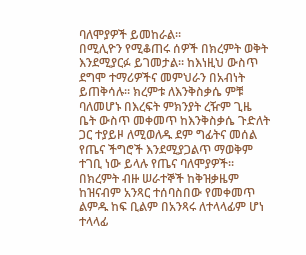ባለሞያዎች ይመከራል።
በሚሊዮን የሚቆጠሩ ሰዎች በክረምት ወቅት እንደሚያርፉ ይገመታል። ከእነዚህ ውስጥ ደግሞ ተማሪዎችና መምህራን በአብነት ይጠቅሳሉ። ክረምቱ ለእንቅስቃሴ ምቹ ባለመሆኑ በእረፍት ምክንያት ረዥም ጊዜ ቤት ውስጥ መቀመጥ ከእንቅስቃሴ ጉድለት ጋር ተያይዞ ለሚወለዱ ደም ግፊትና መሰል የጤና ችግሮች እንደሚያጋልጥ ማወቅም ተገቢ ነው ይላሉ የጤና ባለሞያዎች።
በክረምት ብዙ ሠራተኞች ከቅዝቃዜም ከዝናብም አንጻር ተሰባስበው የመቀመጥ ልምዱ ከፍ ቢልም በአንጻሩ ለተላላፊም ሆነ ተላላፊ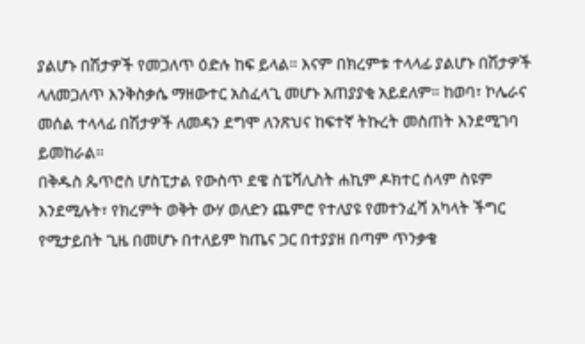ያልሆኑ በሽታዎች የመጋለጥ ዕድሉ ከፍ ይላል። እናም በክረምቱ ተላላፊ ያልሆኑ በሽታዎች ላለመጋለጥ እንቅስቃሴ ማዘውተር አስፈላጊ መሆኑ አጠያያቂ አይደለም። ከወባ፣ ኮሌራና መሰል ተላላፊ በሽታዎች ለመዳን ደግሞ ለንጽህና ከፍተኛ ትኩረት መስጠት እንደሚገባ ይመከራል።
በቅዱስ ጴጥሮስ ሆስፒታል የውስጥ ደዌ ስፔሻሊስት ሐኪም ዶክተር ሰላም ስዩም እንደሚሉት፣ የክረምት ወቅት ውሃ ወለድን ጨምሮ የተለያዩ የመተንፈሻ አካላት ችግር የሚታይበት ጊዜ በመሆኑ በተለይም ከጤና ጋር በተያያዘ በጣም ጥንቃቄ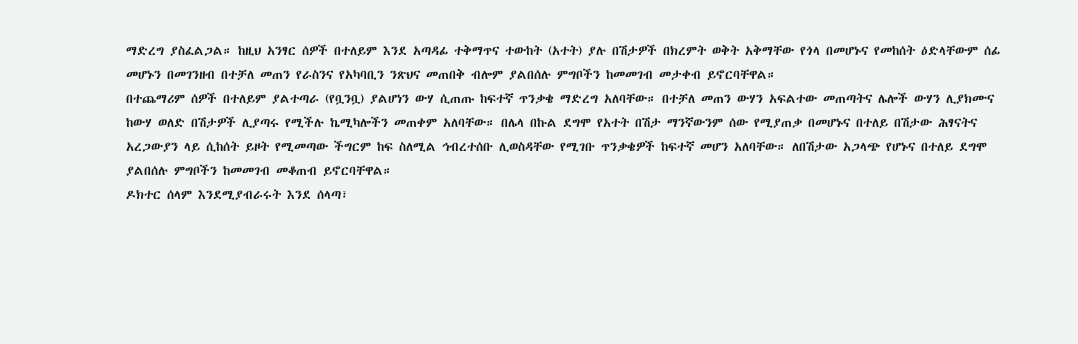ማድረግ ያስፈልጋል። ከዚህ አንፃር ሰዎች በተለይም እንደ አጣዳፊ ተቅማጥና ተውከት (አተት) ያሉ በሽታዎች በክረምት ወቅት አቅማቸው የጎላ በመሆኑና የመከሰት ዕድላቸውም ሰፊ መሆኑን በመገንዘብ በተቻለ መጠን የራስንና የአካባቢን ንጽህና መጠበቅ ብሎም ያልበሰሉ ምግቦችን ከመመገብ መታቀብ ይኖርባቸዋል።
በተጨማሪም ሰዎች በተለይም ያልተጣራ (የቧንቧ) ያልሆነን ውሃ ሲጠጡ ከፍተኛ ጥንቃቄ ማድረግ አለባቸው። በተቻለ መጠን ውሃን አፍልተው መጠጣትና ሌሎች ውሃን ሊያክሙና ከውሃ ወለድ በሽታዎች ሊያጣሩ የሚችሉ ኬሚካሎችን መጠቀም አለባቸው። በሌላ በኩል ደግሞ የአተት በሽታ ማንኛውንም ሰው የሚያጠቃ በመሆኑና በተለይ በሽታው ሕፃናትና አረጋውያን ላይ ሲከሰት ይዞት የሚመጣው ችግርም ከፍ ስለሚል ኅብረተሰቡ ሊወስዳቸው የሚገቡ ጥንቃቄዎች ከፍተኛ መሆን አለባቸው። ለበሽታው አጋላጭ የሆኑና በተለይ ደግሞ ያልበሰሉ ምግቦችን ከመመገብ መቆጠብ ይኖርባቸዋል።
ዶክተር ሰላም እንደሚያብራሩት እንደ ሰላጣ፣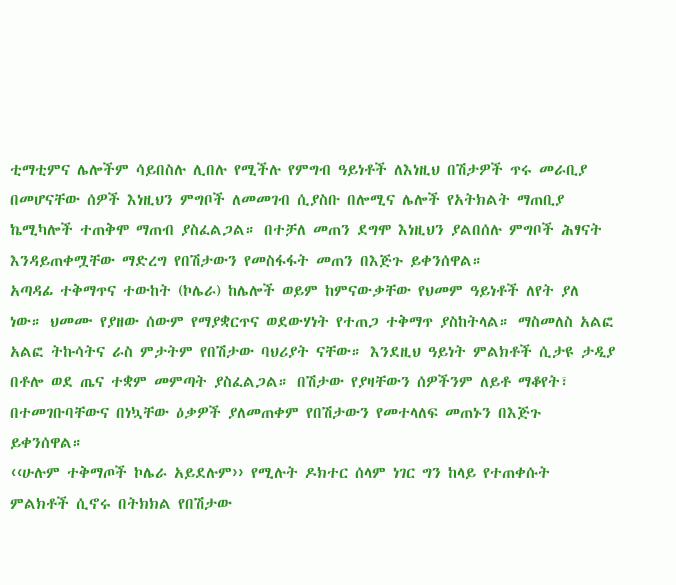ቲማቲምና ሌሎችም ሳይበስሉ ሊበሉ የሚችሉ የምግብ ዓይነቶች ለእነዚህ በሽታዎች ጥሩ መራቢያ በመሆናቸው ሰዎች እነዚህን ምግቦች ለመመገብ ሲያስቡ በሎሚና ሌሎች የአትክልት ማጠቢያ ኬሚካሎች ተጠቅሞ ማጠብ ያስፈልጋል። በተቻለ መጠን ደግሞ እነዚህን ያልበሰሉ ምግቦች ሕፃናት እንዳይጠቀሟቸው ማድረግ የበሽታውን የመስፋፋት መጠን በእጅጉ ይቀንሰዋል።
አጣዳፊ ተቅማጥና ተውከት (ኮሌራ) ከሌሎች ወይም ከምናውቃቸው የህመም ዓይነቶች ለየት ያለ ነው። ህመሙ የያዘው ሰውም የማያቋርጥና ወደውሃነት የተጠጋ ተቅማጥ ያስከትላል። ማስመለስ አልፎ አልፎ ትኩሳትና ራስ ምታትም የበሽታው ባህሪያት ናቸው። እንደዚህ ዓይነት ምልክቶች ሲታዩ ታዲያ በቶሎ ወደ ጤና ተቋም መምጣት ያስፈልጋል። በሽታው የያዛቸውን ሰዎችንም ለይቶ ማቆየት፣ በተመገቡባቸውና በነኳቸው ዕቃዎች ያለመጠቀም የበሽታውን የመተላለፍ መጠኑን በእጅጉ ይቀንሰዋል።
‹‹ሁሉም ተቅማጦች ኮሌራ አይደሉም›› የሚሉት ዶክተር ሰላም ነገር ግን ከላይ የተጠቀሱት ምልክቶች ሲኖሩ በትክክል የበሽታው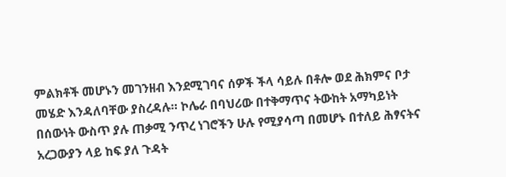ምልክቶች መሆኑን መገንዘብ እንደሚገባና ሰዎች ችላ ሳይሉ በቶሎ ወደ ሕክምና ቦታ መሄድ እንዳለባቸው ያስረዳሉ። ኮሌራ በባህሪው በተቅማጥና ትውከት አማካይነት በሰውነት ውስጥ ያሉ ጠቃሚ ንጥረ ነገሮችን ሁሉ የሚያሳጣ በመሆኑ በተለይ ሕፃናትና አረጋውያን ላይ ከፍ ያለ ጉዳት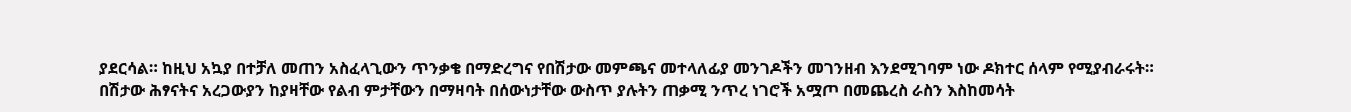ያደርሳል። ከዚህ አኳያ በተቻለ መጠን አስፈላጊውን ጥንቃቄ በማድረግና የበሽታው መምጫና መተላለፊያ መንገዶችን መገንዘብ እንደሚገባም ነው ዶክተር ሰላም የሚያብራሩት።
በሽታው ሕፃናትና አረጋውያን ከያዛቸው የልብ ምታቸውን በማዛባት በሰውነታቸው ውስጥ ያሉትን ጠቃሚ ንጥረ ነገሮች አሟጦ በመጨረስ ራስን እስከመሳት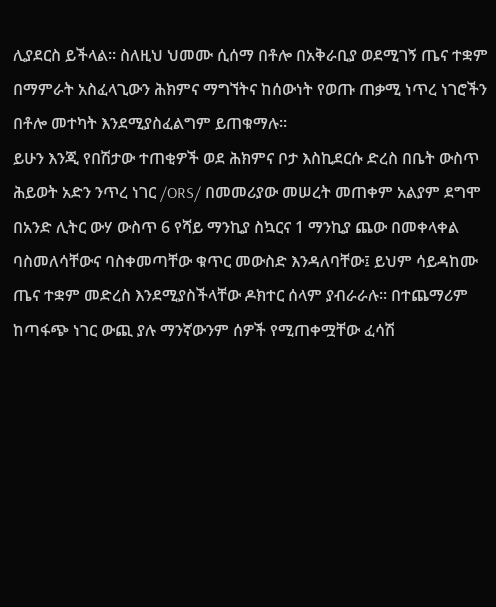ሊያደርስ ይችላል። ስለዚህ ህመሙ ሲሰማ በቶሎ በአቅራቢያ ወደሚገኝ ጤና ተቋም በማምራት አስፈላጊውን ሕክምና ማግኘትና ከሰውነት የወጡ ጠቃሚ ነጥረ ነገሮችን በቶሎ መተካት እንደሚያስፈልግም ይጠቁማሉ።
ይሁን እንጂ የበሽታው ተጠቂዎች ወደ ሕክምና ቦታ እስኪደርሱ ድረስ በቤት ውስጥ ሕይወት አድን ንጥረ ነገር /ORS/ በመመሪያው መሠረት መጠቀም አልያም ደግሞ በአንድ ሊትር ውሃ ውስጥ 6 የሻይ ማንኪያ ስኳርና 1 ማንኪያ ጨው በመቀላቀል ባስመለሳቸውና ባስቀመጣቸው ቁጥር መውስድ እንዳለባቸው፤ ይህም ሳይዳከሙ ጤና ተቋም መድረስ እንደሚያስችላቸው ዶክተር ሰላም ያብራራሉ። በተጨማሪም ከጣፋጭ ነገር ውጪ ያሉ ማንኛውንም ሰዎች የሚጠቀሟቸው ፈሳሽ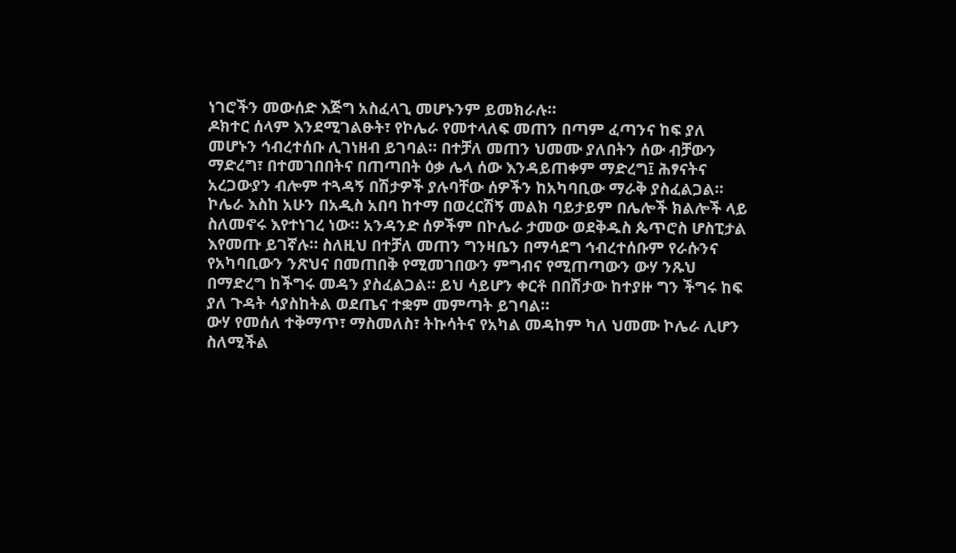ነገሮችን መውሰድ እጅግ አስፈላጊ መሆኑንም ይመክራሉ።
ዶክተር ሰላም እንደሚገልፁት፣ የኮሌራ የመተላለፍ መጠን በጣም ፈጣንና ከፍ ያለ መሆኑን ኅብረተሰቡ ሊገነዘብ ይገባል። በተቻለ መጠን ህመሙ ያለበትን ሰው ብቻውን ማድረግ፣ በተመገበበትና በጠጣበት ዕቃ ሌላ ሰው እንዳይጠቀም ማድረግ፤ ሕፃናትና አረጋውያን ብሎም ተጓዳኝ በሽታዎች ያሉባቸው ሰዎችን ከአካባቢው ማራቅ ያስፈልጋል።
ኮሌራ እስከ አሁን በአዲስ አበባ ከተማ በወረርሽኝ መልክ ባይታይም በሌሎች ክልሎች ላይ ስለመኖሩ እየተነገረ ነው። አንዳንድ ሰዎችም በኮሌራ ታመው ወደቅዱስ ጴጥሮስ ሆስፒታል እየመጡ ይገኛሉ። ስለዚህ በተቻለ መጠን ግንዛቤን በማሳደግ ኅብረተሰቡም የራሱንና የአካባቢውን ንጽህና በመጠበቅ የሚመገበውን ምግብና የሚጠጣውን ውሃ ንጹህ በማድረግ ከችግሩ መዳን ያስፈልጋል። ይህ ሳይሆን ቀርቶ በበሽታው ከተያዙ ግን ችግሩ ከፍ ያለ ጉዳት ሳያስከትል ወደጤና ተቋም መምጣት ይገባል።
ውሃ የመሰለ ተቅማጥ፣ ማስመለስ፣ ትኩሳትና የአካል መዳከም ካለ ህመሙ ኮሌራ ሊሆን ስለሚችል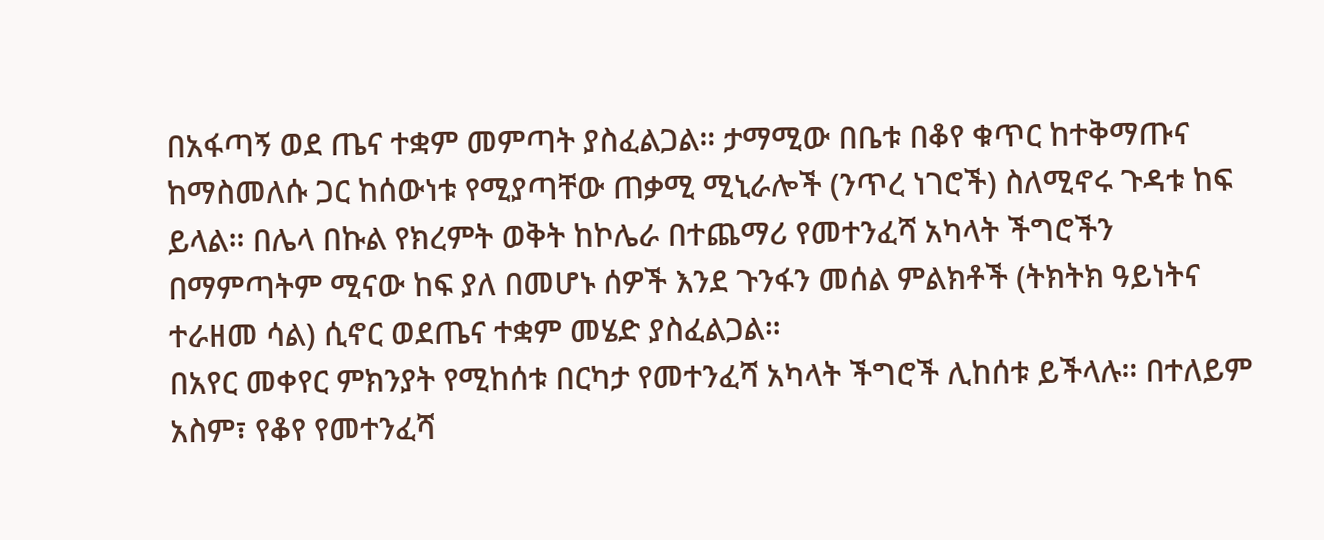በአፋጣኝ ወደ ጤና ተቋም መምጣት ያስፈልጋል። ታማሚው በቤቱ በቆየ ቁጥር ከተቅማጡና ከማስመለሱ ጋር ከሰውነቱ የሚያጣቸው ጠቃሚ ሚኒራሎች (ንጥረ ነገሮች) ስለሚኖሩ ጉዳቱ ከፍ ይላል። በሌላ በኩል የክረምት ወቅት ከኮሌራ በተጨማሪ የመተንፈሻ አካላት ችግሮችን በማምጣትም ሚናው ከፍ ያለ በመሆኑ ሰዎች እንደ ጉንፋን መሰል ምልክቶች (ትክትክ ዓይነትና ተራዘመ ሳል) ሲኖር ወደጤና ተቋም መሄድ ያስፈልጋል።
በአየር መቀየር ምክንያት የሚከሰቱ በርካታ የመተንፈሻ አካላት ችግሮች ሊከሰቱ ይችላሉ። በተለይም አስም፣ የቆየ የመተንፈሻ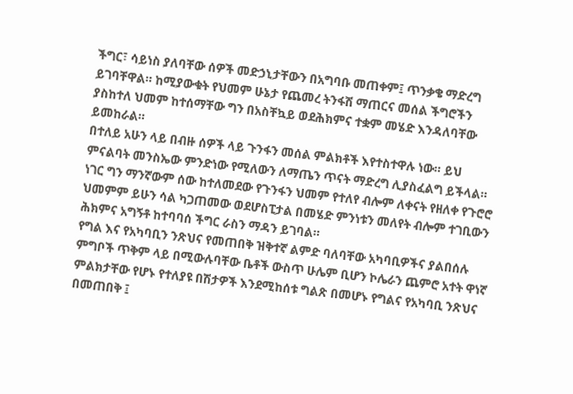ችግር፣ ሳይነስ ያለባቸው ሰዎች መድኃኒታቸውን በአግባቡ መጠቀም፤ ጥንቃቄ ማድረግ ይገባቸዋል። ከሚያውቁት የህመም ሁኔታ የጨመረ ትንፋሽ ማጠርና መሰል ችግሮችን ያስከተለ ህመም ከተሰማቸው ግን በአስቸኳይ ወደሕክምና ተቋም መሄድ እንዳለባቸው ይመከራል።
በተለይ አሁን ላይ በብዙ ሰዎች ላይ ጉንፋን መሰል ምልክቶች እየተስተዋሉ ነው። ይህ ምናልባት መንስኤው ምንድነው የሚለውን ለማጤን ጥናት ማድረግ ሊያስፈልግ ይችላል። ነገር ግን ማንኛውም ሰው ከተለመደው የጉንፋን ህመም የተለየ ብሎም ለቀናት የዘለቀ የጉሮሮ ህመምም ይሁን ሳል ካጋጠመው ወደሆስፒታል በመሄድ ምንነቱን መለየት ብሎም ተገቢውን ሕክምና አግኝቶ ከተባባሰ ችግር ራስን ማዳን ይገባል።
የግል እና የአካባቢን ንጽህና የመጠበቅ ዝቅተኛ ልምድ ባለባቸው አካባቢዎችና ያልበሰሉ ምግቦች ጥቅም ላይ በሚውሉባቸው ቤቶች ውስጥ ሁሌም ቢሆን ኮሌራን ጨምሮ አተት ዋነኛ ምልክታቸው የሆኑ የተለያዩ በሽታዎች እንደሚከሰቱ ግልጽ በመሆኑ የግልና የአካባቢ ንጽህና በመጠበቅ ፤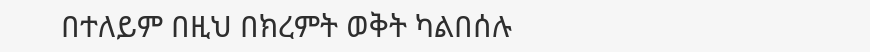በተለይም በዚህ በክረምት ወቅት ካልበሰሉ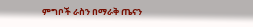ምግቦች ራስን በማራቅ ጤናን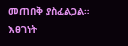መጠበቅ ያስፈልጋል።
እፀገነት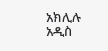አክሊሉ
አዲስ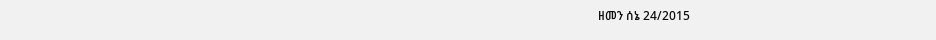ዘመን ሰኔ 24/2015